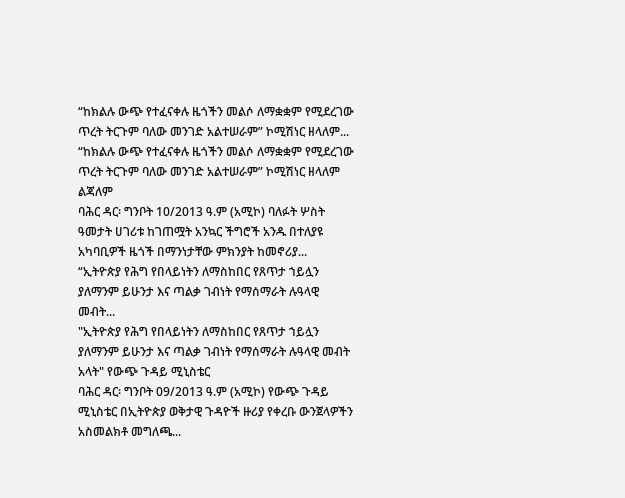“ከክልሉ ውጭ የተፈናቀሉ ዜጎችን መልሶ ለማቋቋም የሚደረገው ጥረት ትርጉም ባለው መንገድ አልተሠራም” ኮሚሽነር ዘላለም...
“ከክልሉ ውጭ የተፈናቀሉ ዜጎችን መልሶ ለማቋቋም የሚደረገው ጥረት ትርጉም ባለው መንገድ አልተሠራም” ኮሚሽነር ዘላለም ልጃለም
ባሕር ዳር፡ ግንቦት 10/2013 ዓ.ም (አሚኮ) ባለፉት ሦስት ዓመታት ሀገሪቱ ከገጠሟት አንኳር ችግሮች አንዱ በተለያዩ አካባቢዎች ዜጎች በማንነታቸው ምክንያት ከመኖሪያ...
“ኢትዮጵያ የሕግ የበላይነትን ለማስከበር የጸጥታ ኀይሏን ያለማንም ይሁንታ እና ጣልቃ ገብነት የማሰማራት ሉዓላዊ መብት...
"ኢትዮጵያ የሕግ የበላይነትን ለማስከበር የጸጥታ ኀይሏን ያለማንም ይሁንታ እና ጣልቃ ገብነት የማሰማራት ሉዓላዊ መብት አላት" የውጭ ጉዳይ ሚኒስቴር
ባሕር ዳር፡ ግንቦት 09/2013 ዓ.ም (አሚኮ) የውጭ ጉዳይ ሚኒስቴር በኢትዮጵያ ወቅታዊ ጉዳዮች ዙሪያ የቀረቡ ውንጀላዎችን አስመልክቶ መግለጫ...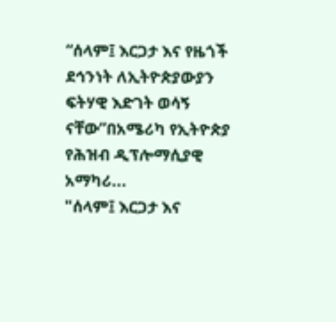“ሰላም፤ እርጋታ እና የዜጎች ደኅንነት ለኢትዮጵያውያን ፍትሃዊ እድገት ወሳኝ ናቸው”በአሜሪካ የኢትዮጵያ የሕዝብ ዲፕሎማሲያዊ አማካሪ...
"ሰላም፤ እርጋታ እና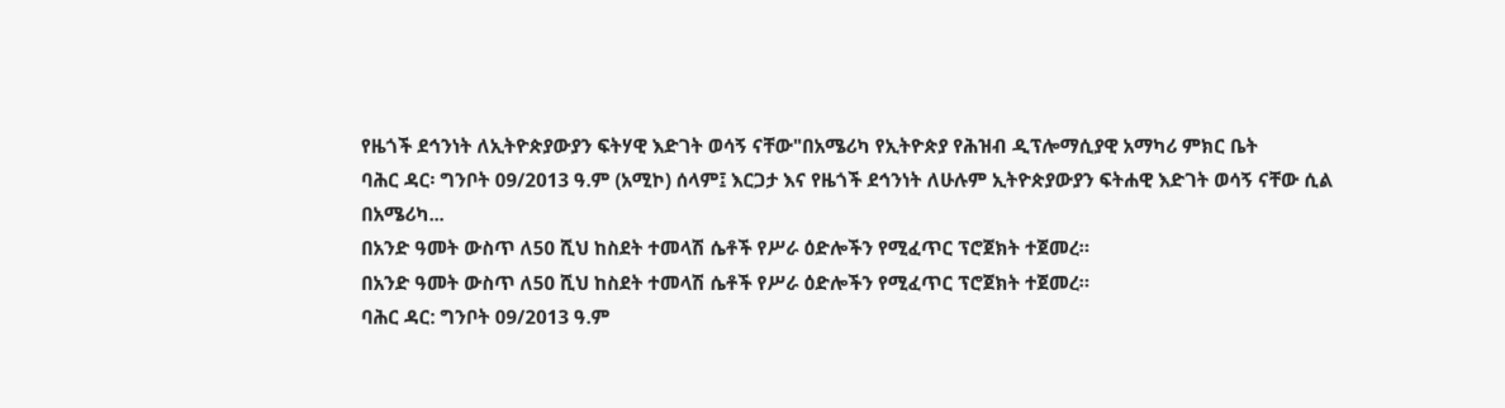የዜጎች ደኅንነት ለኢትዮጵያውያን ፍትሃዊ እድገት ወሳኝ ናቸው"በአሜሪካ የኢትዮጵያ የሕዝብ ዲፕሎማሲያዊ አማካሪ ምክር ቤት
ባሕር ዳር፡ ግንቦት 09/2013 ዓ.ም (አሚኮ) ሰላም፤ እርጋታ እና የዜጎች ደኅንነት ለሁሉም ኢትዮጵያውያን ፍትሐዊ እድገት ወሳኝ ናቸው ሲል በአሜሪካ...
በአንድ ዓመት ውስጥ ለ50 ሺህ ከስደት ተመላሽ ሴቶች የሥራ ዕድሎችን የሚፈጥር ፕሮጀክት ተጀመረ።
በአንድ ዓመት ውስጥ ለ50 ሺህ ከስደት ተመላሽ ሴቶች የሥራ ዕድሎችን የሚፈጥር ፕሮጀክት ተጀመረ።
ባሕር ዳር: ግንቦት 09/2013 ዓ.ም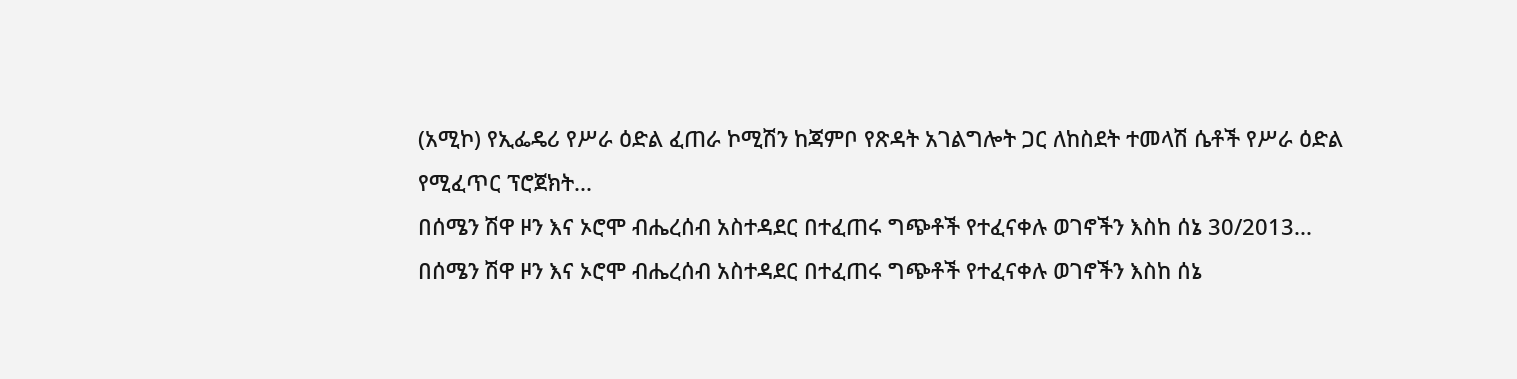(አሚኮ) የኢፌዴሪ የሥራ ዕድል ፈጠራ ኮሚሽን ከጃምቦ የጽዳት አገልግሎት ጋር ለከስደት ተመላሽ ሴቶች የሥራ ዕድል የሚፈጥር ፕሮጀክት...
በሰሜን ሽዋ ዞን እና ኦሮሞ ብሔረሰብ አስተዳደር በተፈጠሩ ግጭቶች የተፈናቀሉ ወገኖችን እስከ ሰኔ 30/2013...
በሰሜን ሽዋ ዞን እና ኦሮሞ ብሔረሰብ አስተዳደር በተፈጠሩ ግጭቶች የተፈናቀሉ ወገኖችን እስከ ሰኔ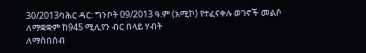30/2013ባሕር ዳር: ግንቦት 09/2013 ዓ.ም (አሚኮ) የተፈናቀሉ ወገኖች መልሶ ለማቋቋም ከ945 ሚሊየን ብር በላይ ሃብት
ለማስበሰብ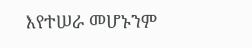እየተሠራ መሆኑንም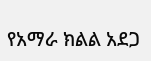የአማራ ክልል አደጋ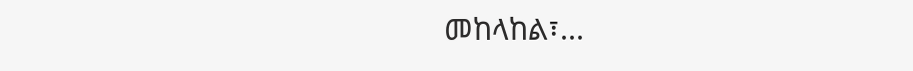መከላከል፣...